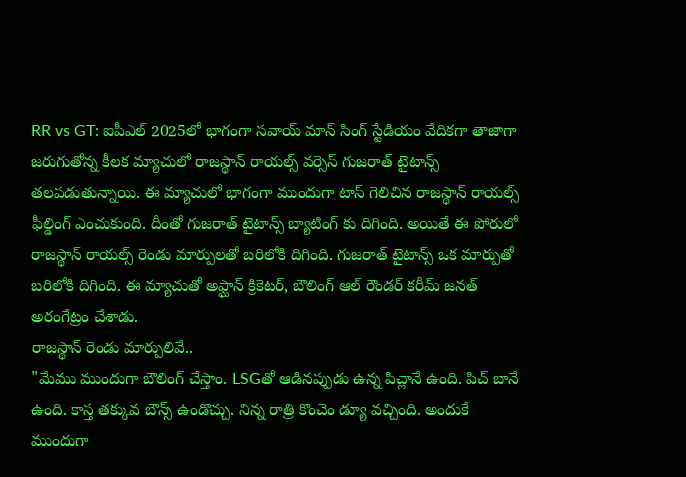RR vs GT: ఐపీఎల్ 2025లో భాగంగా సవాయ్ మాన్ సింగ్ స్టేడియం వేదికగా తాజాగా జరుగుతోన్న కీలక మ్యాచులో రాజస్థాన్ రాయల్స్ వర్సెస్ గుజరాత్ టైటాన్స్ తలపడుతున్నాయి. ఈ మ్యాచులో భాగంగా ముందుగా టాస్ గెలిచిన రాజస్థాన్ రాయల్స్ ఫీల్డింగ్ ఎంచుకుంది. దీంతో గుజరాత్ టైటాన్స్ బ్యాటింగ్ కు దిగింది. అయితే ఈ పోరులో రాజస్థాన్ రాయల్స్ రెండు మార్పులతో బరిలోకి దిగింది. గుజరాత్ టైటాన్స్ ఒక మార్పుతో బరిలోకి దిగింది. ఈ మ్యాచుతో అఫ్ఘాన్ క్రికెటర్, బౌలింగ్ ఆల్ రౌండర్ కరీమ్ జనత్ అరంగేట్రం చేశాడు.
రాజస్థాన్ రెండు మార్పులివే..
"మేము ముందుగా బౌలింగ్ చేస్తాం. LSGతో ఆడినప్పుడు ఉన్న పిచ్లానే ఉంది. పిచ్ బానే ఉంది. కాస్త తక్కువ బౌన్స్ ఉండొచ్చు. నిన్న రాత్రి కొంచెం డ్యూ వచ్చింది. అందుకే ముందుగా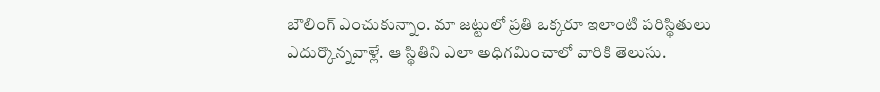బౌలింగ్ ఎంచుకున్నాం. మా జట్టులో ప్రతి ఒక్కరూ ఇలాంటి పరిస్థితులు ఎదుర్కొన్నవాళ్లే. ఆ స్థితిని ఎలా అధిగమించాలో వారికి తెలుసు.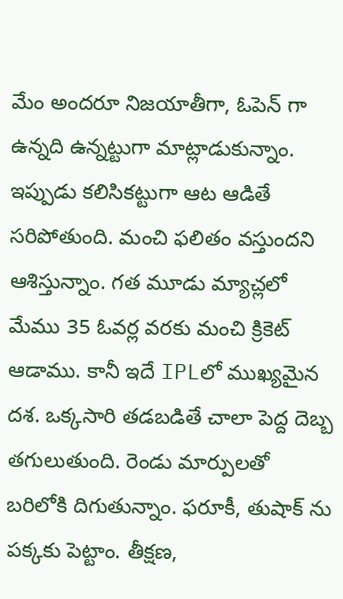మేం అందరూ నిజయాతీగా, ఓపెన్ గా ఉన్నది ఉన్నట్టుగా మాట్లాడుకున్నాం. ఇప్పుడు కలిసికట్టుగా ఆట ఆడితే సరిపోతుంది. మంచి ఫలితం వస్తుందని ఆశిస్తున్నాం. గత మూడు మ్యాచ్లలో మేము 35 ఓవర్ల వరకు మంచి క్రికెట్ ఆడాము. కానీ ఇదే IPLలో ముఖ్యమైన దశ. ఒక్కసారి తడబడితే చాలా పెద్ద దెబ్బ తగులుతుంది. రెండు మార్పులతో బరిలోకి దిగుతున్నాం. ఫరూకీ, తుషాక్ ను పక్కకు పెట్టాం. తీక్షణ,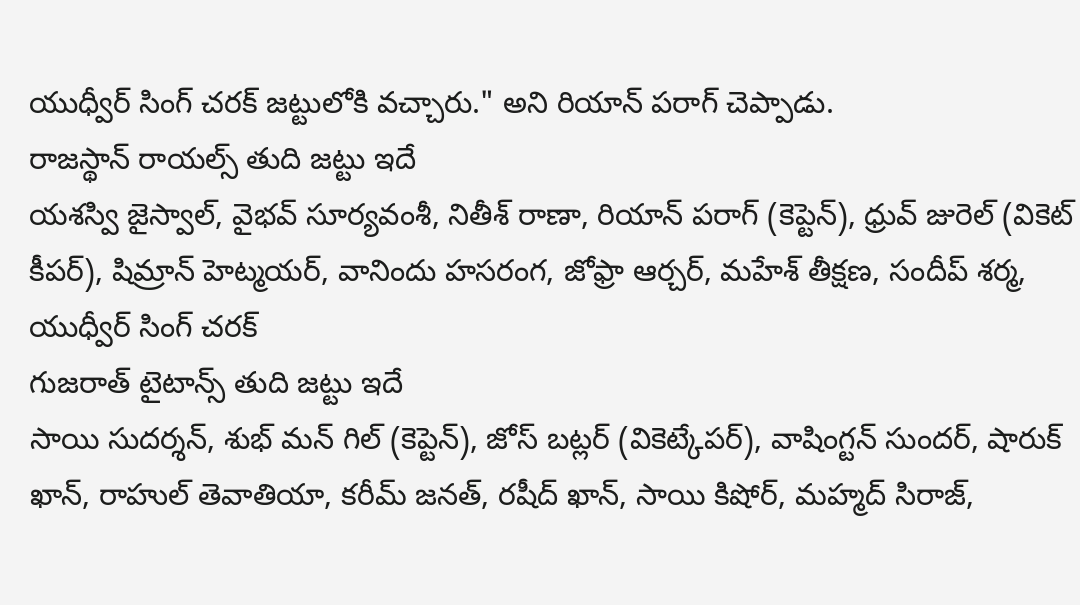యుధ్వీర్ సింగ్ చరక్ జట్టులోకి వచ్చారు." అని రియాన్ పరాగ్ చెప్పాడు.
రాజస్థాన్ రాయల్స్ తుది జట్టు ఇదే
యశస్వి జైస్వాల్, వైభవ్ సూర్యవంశీ, నితీశ్ రాణా, రియాన్ పరాగ్ (కెప్టెన్), ధ్రువ్ జురెల్ (వికెట్ కీపర్), షిమ్రాన్ హెట్మయర్, వానిందు హసరంగ, జోఫ్రా ఆర్చర్, మహేశ్ తీక్షణ, సందీప్ శర్మ, యుధ్వీర్ సింగ్ చరక్
గుజరాత్ టైటాన్స్ తుది జట్టు ఇదే
సాయి సుదర్శన్, శుభ్ మన్ గిల్ (కెప్టెన్), జోస్ బట్లర్ (వికెట్కేపర్), వాషింగ్టన్ సుందర్, షారుక్ ఖాన్, రాహుల్ తెవాతియా, కరీమ్ జనత్, రషీద్ ఖాన్, సాయి కిషోర్, మహ్మద్ సిరాజ్,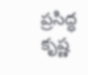ప్రసిద్ధ కృష్ణ